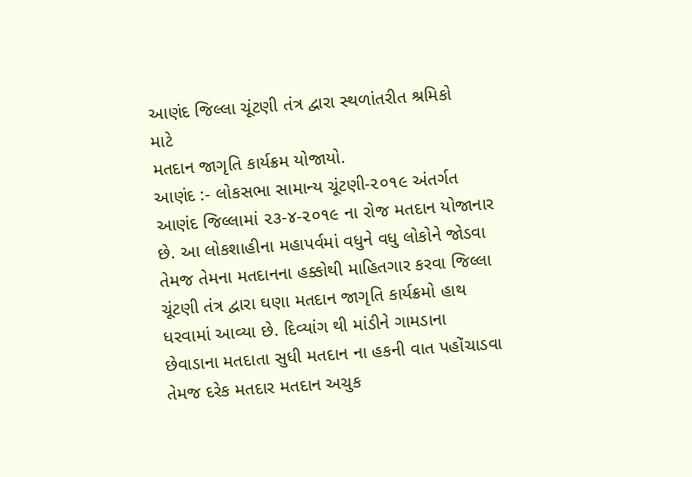આણંદ જિલ્લા ચૂંટણી તંત્ર દ્વારા સ્થળાંતરીત શ્રમિકો
માટે
મતદાન જાગૃતિ કાર્યક્રમ યોજાયો.
આણંદ :- લોકસભા સામાન્ય ચૂંટણી-૨૦૧૯ અંતર્ગત આણંદ જિલ્લામાં ૨૩-૪-૨૦૧૯ ના રોજ મતદાન યોજાનાર છે. આ લોકશાહીના મહાપર્વમાં વધુને વધુ લોકોને જોડવા તેમજ તેમના મતદાનના હક્કોથી માહિતગાર કરવા જિલ્લા ચૂંટણી તંત્ર દ્વારા ઘણા મતદાન જાગૃતિ કાર્યક્રમો હાથ ધરવામાં આવ્યા છે. દિવ્યાંગ થી માંડીને ગામડાના છેવાડાના મતદાતા સુધી મતદાન ના હકની વાત પહોંચાડવા તેમજ દરેક મતદાર મતદાન અચુક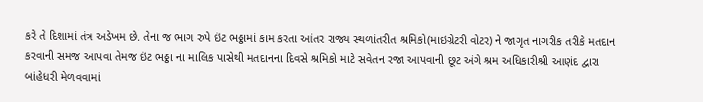કરે તે દિશામાં તંત્ર અડેખમ છે. તેના જ ભાગ રુપે ઇંટ ભઠ્ઠામાં કામ કરતા આંતર રાજ્ય સ્થળાંતરીત શ્રમિકો(માઇગ્રેટરી વોટર) ને જાગૃત નાગરીક તરીકે મતદાન કરવાની સમજ આપવા તેમજ ઇંટ ભઠ્ઠા ના માલિક પાસેથી મતદાનના દિવસે શ્રમિકો માટે સવેતન રજા આપવાની છૂટ અંગે શ્રમ અધિકારીશ્રી આણંદ દ્વારા બાંહેધરી મેળવવામાં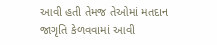આવી હતી તેમજ તેઓમાં મતદાન જાગૃતિ કેળવવામાં આવી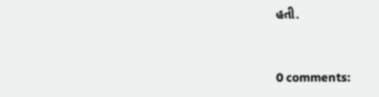હતી.


0 comments: